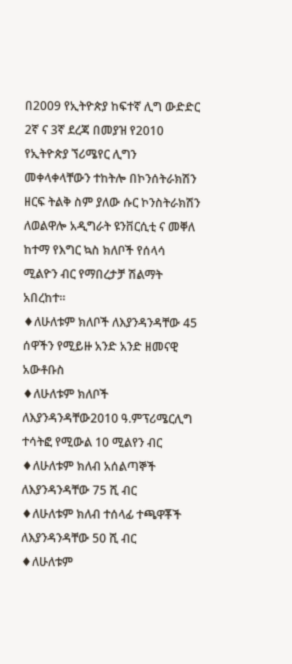በ2009 የኢትዮጵያ ከፍተኛ ሊግ ውድድር 2ኛ ና 3ኛ ደረጃ በመያዝ የ2010 የኢትዮጵያ ኘሪሜየር ሊግን መቀላቀላቸውን ተከትሎ በኮንሰትራክሽን ዘርፍ ትልቅ ስም ያለው ሱር ኮንስትራክሽን ለወልዋሎ አዲግራት ዩንቨርሲቲ ና መቐለ ከተማ የእግር ኳስ ክለቦች የሰላሳ ሚልዮን ብር የማበረታቻ ሽልማት አበረከተ።
♦ለሁለቱም ክለቦች ለእያንዳንዳቸው 45 ሰዋችን የሚይዙ አንድ አንድ ዘመናዊ አውቶቡስ
♦ለሁለቱም ክለቦች ለእያንዳንዳቸው2010 ዓ.ምፕሪሜርሊግ ተሳትፎ የሚውል 10 ሚልየን ብር
♦ለሁለቱም ክለብ አሰልጣኞች ለእያንዳንዳቸው 75 ሺ ብር
♦ለሁለቱም ክለብ ተሰላፊ ተጫዋቾች ለእያንዳንዳቸው 50 ሺ ብር
♦ለሁለቱም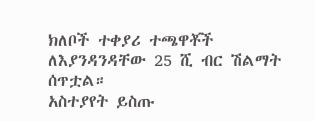ክለቦች ተቀያሪ ተጫዋቾች ለእያንዳንዳቸው 25 ሺ ብር ሽልማት ሰጥቷል።
አስተያየት ይስጡ